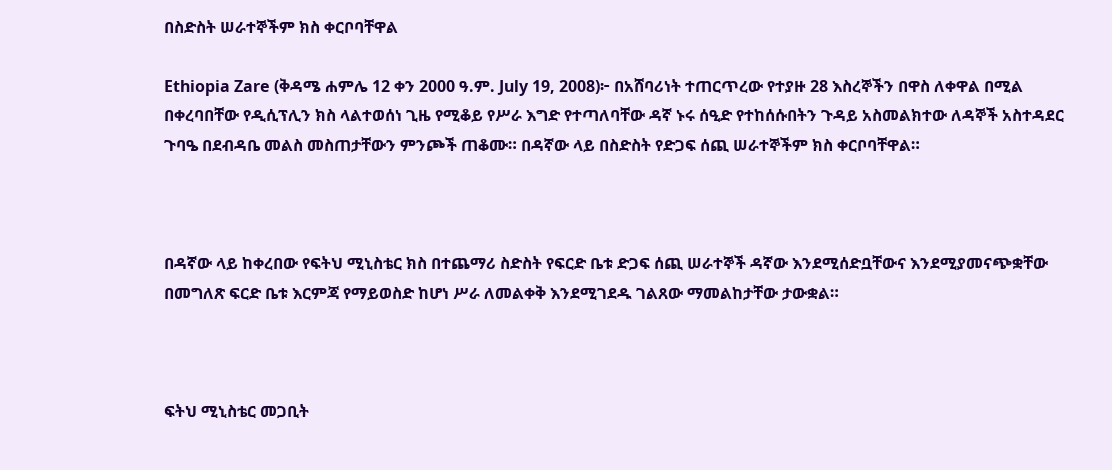በስድስት ሠራተኞችም ክስ ቀርቦባቸዋል

Ethiopia Zare (ቅዳሜ ሐምሌ 12 ቀን 2000 ዓ.ም. July 19, 2008)፦ በአሸባሪነት ተጠርጥረው የተያዙ 28 እስረኞችን በዋስ ለቀዋል በሚል በቀረባበቸው የዲሲፕሊን ክስ ላልተወሰነ ጊዜ የሚቆይ የሥራ እግድ የተጣለባቸው ዳኛ ኑሩ ሰዒድ የተከሰሱበትን ጉዳይ አስመልክተው ለዳኞች አስተዳደር ጉባዔ በደብዳቤ መልስ መስጠታቸውን ምንጮች ጠቆሙ። በዳኛው ላይ በስድስት የድጋፍ ሰጪ ሠራተኞችም ክስ ቀርቦባቸዋል።



በዳኛው ላይ ከቀረበው የፍትህ ሚኒስቴር ክስ በተጨማሪ ስድስት የፍርድ ቤቱ ድጋፍ ሰጪ ሠራተኞች ዳኛው እንደሚሰድቧቸውና እንደሚያመናጭቋቸው በመግለጽ ፍርድ ቤቱ እርምጃ የማይወስድ ከሆነ ሥራ ለመልቀቅ እንደሚገደዱ ገልጸው ማመልከታቸው ታውቋል።



ፍትህ ሚኒስቴር መጋቢት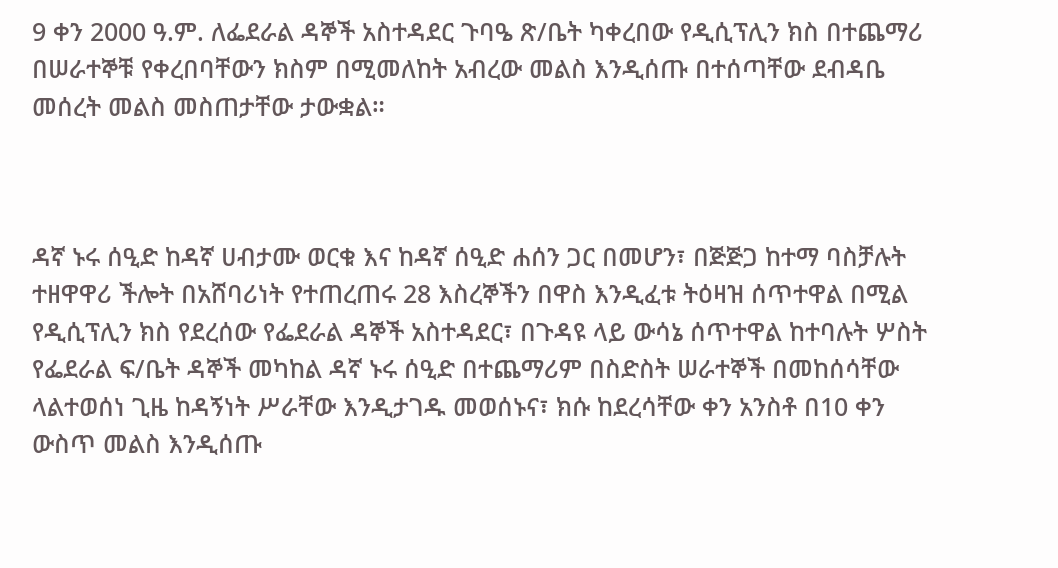9 ቀን 2000 ዓ.ም. ለፌደራል ዳኞች አስተዳደር ጉባዔ ጽ/ቤት ካቀረበው የዲሲፕሊን ክስ በተጨማሪ በሠራተኞቹ የቀረበባቸውን ክስም በሚመለከት አብረው መልስ እንዲሰጡ በተሰጣቸው ደብዳቤ መሰረት መልስ መስጠታቸው ታውቋል።



ዳኛ ኑሩ ሰዒድ ከዳኛ ሀብታሙ ወርቁ እና ከዳኛ ሰዒድ ሐሰን ጋር በመሆን፣ በጅጅጋ ከተማ ባስቻሉት ተዘዋዋሪ ችሎት በአሸባሪነት የተጠረጠሩ 28 እስረኞችን በዋስ እንዲፈቱ ትዕዛዝ ሰጥተዋል በሚል የዲሲፕሊን ክስ የደረሰው የፌደራል ዳኞች አስተዳደር፣ በጉዳዩ ላይ ውሳኔ ሰጥተዋል ከተባሉት ሦስት የፌደራል ፍ/ቤት ዳኞች መካከል ዳኛ ኑሩ ሰዒድ በተጨማሪም በስድስት ሠራተኞች በመከሰሳቸው ላልተወሰነ ጊዜ ከዳኝነት ሥራቸው እንዲታገዱ መወሰኑና፣ ክሱ ከደረሳቸው ቀን አንስቶ በ10 ቀን ውስጥ መልስ እንዲሰጡ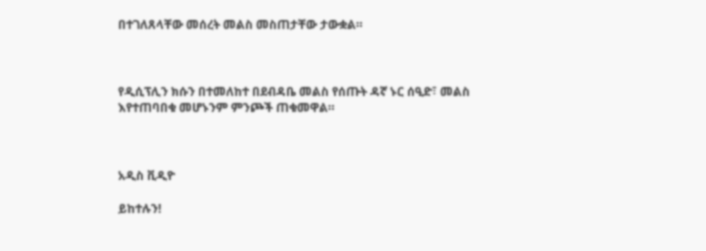በተገለጸላቸው መሰረት መልስ መስጠታቸው ታውቋል።



የዲሲፕሊን ክሱን በተመለከተ በደብዳቤ መልስ የሰጡት ዳኛ ኑር ሰዒድ፣ መልስ እየተጠባበቁ መሆኑንም ምንጮች ጠቁመዋል።



አዲስ ቪዲዮ

ይከተሉን!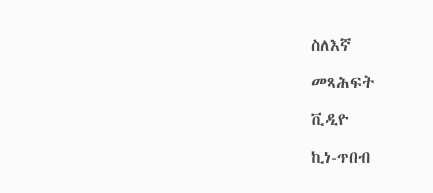ስለእኛ

መጻሕፍት

ቪዲዮ

ኪነ-ጥበብ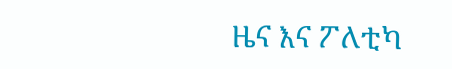ዜና እና ፖለቲካ